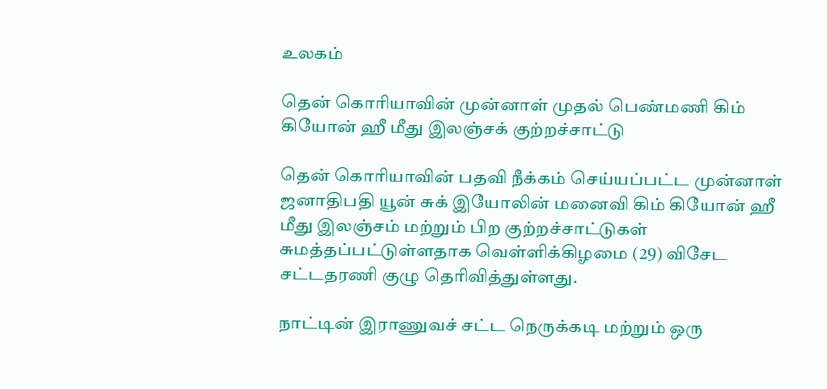உலகம்

தென் கொரியாவின் முன்னாள் முதல் பெண்மணி கிம் கியோன் ஹீ மீது இலஞ்சக் குற்றச்சாட்டு

தென் கொரியாவின் பதவி நீக்கம் செய்யப்பட்ட முன்னாள் ஜனாதிபதி யூன் சுக் இயோலின் மனைவி கிம் கியோன் ஹீ மீது இலஞ்சம் மற்றும் பிற குற்றச்சாட்டுகள் சுமத்தப்பட்டுள்ளதாக வெள்ளிக்கிழமை (29) விசேட சட்டதரணி குழு தெரிவித்துள்ளது.

நாட்டின் இராணுவச் சட்ட நெருக்கடி மற்றும் ஒரு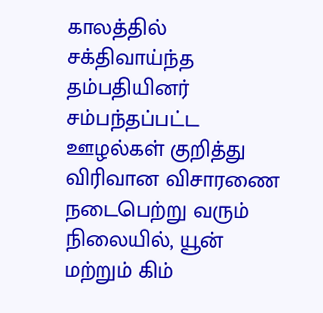காலத்தில் சக்திவாய்ந்த தம்பதியினர் சம்பந்தப்பட்ட ஊழல்கள் குறித்து விரிவான விசாரணை நடைபெற்று வரும் நிலையில், யூன் மற்றும் கிம்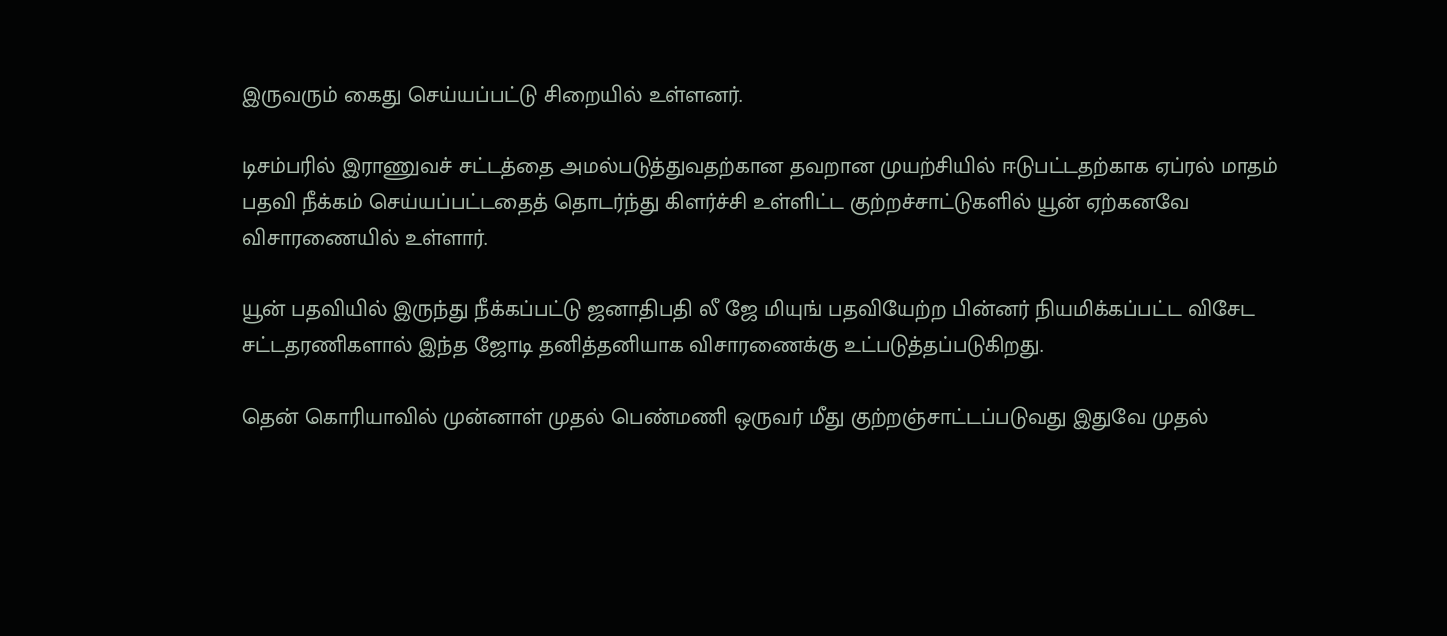இருவரும் கைது செய்யப்பட்டு சிறையில் உள்ளனர்.

டிசம்பரில் இராணுவச் சட்டத்தை அமல்படுத்துவதற்கான தவறான முயற்சியில் ஈடுபட்டதற்காக ஏப்ரல் மாதம் பதவி நீக்கம் செய்யப்பட்டதைத் தொடர்ந்து கிளர்ச்சி உள்ளிட்ட குற்றச்சாட்டுகளில் யூன் ஏற்கனவே விசாரணையில் உள்ளார்.

யூன் பதவியில் இருந்து நீக்கப்பட்டு ஜனாதிபதி லீ ஜே மியுங் பதவியேற்ற பின்னர் நியமிக்கப்பட்ட விசேட சட்டதரணிகளால் இந்த ஜோடி தனித்தனியாக விசாரணைக்கு உட்படுத்தப்படுகிறது.

தென் கொரியாவில் முன்னாள் முதல் பெண்மணி ஒருவர் மீது குற்றஞ்சாட்டப்படுவது இதுவே முதல்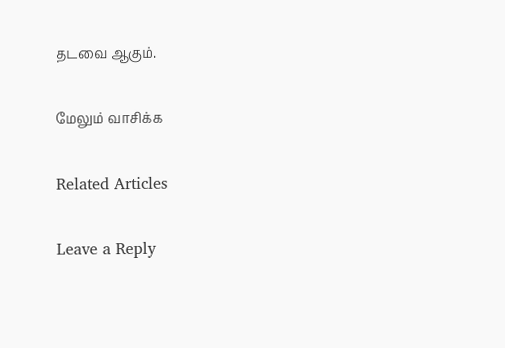தடவை ஆகும்.

மேலும் வாசிக்க

Related Articles

Leave a Reply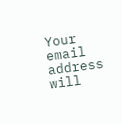Your email address will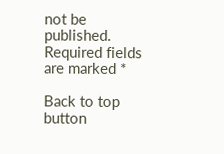not be published. Required fields are marked *

Back to top button